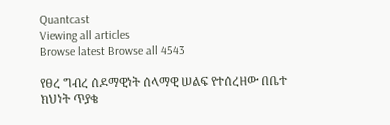Quantcast
Viewing all articles
Browse latest Browse all 4543

የፀረ ግብረ ሰዶማዊነት ሰላማዊ ሠልፍ የተሰረዘው በቤተ ክህነት ጥያቄ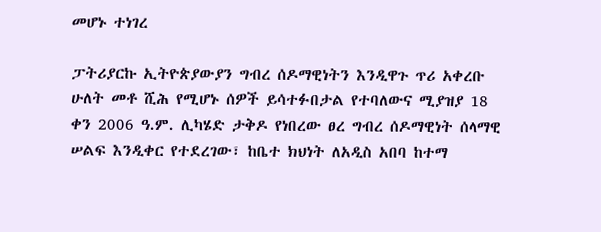መሆኑ ተነገረ

ፓትሪያርኩ ኢትዮጵያውያን ግብረ ሰዶማዊነትን እንዲዋጉ ጥሪ አቀረቡ ሁለት መቶ ሺሕ የሚሆኑ ሰዎች ይሳተፉበታል የተባለውና ሚያዝያ 18 ቀን 2006 ዓ.ም. ሊካሄድ ታቅዶ የነበረው ፀረ ግብረ ሰዶማዊነት ሰላማዊ ሠልፍ እንዲቀር የተደረገው፣ ከቤተ ክህነት ለአዲስ አበባ ከተማ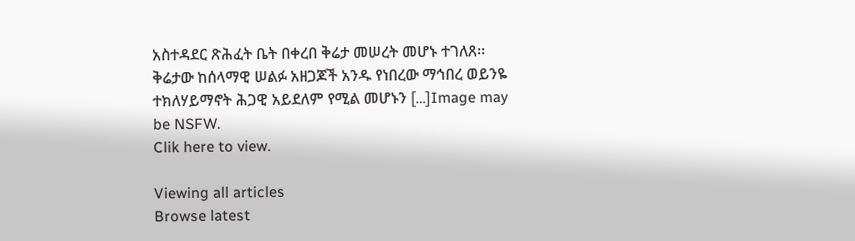አስተዳደር ጽሕፈት ቤት በቀረበ ቅሬታ መሠረት መሆኑ ተገለጸ፡፡ ቅሬታው ከሰላማዊ ሠልፉ አዘጋጆች አንዱ የነበረው ማኅበረ ወይንዬ ተክለሃይማኖት ሕጋዊ አይደለም የሚል መሆኑን […]Image may be NSFW.
Clik here to view.

Viewing all articles
Browse latest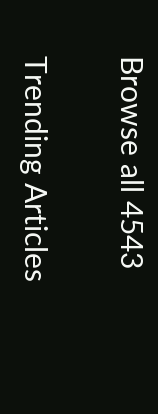Browse all 4543

Trending Articles